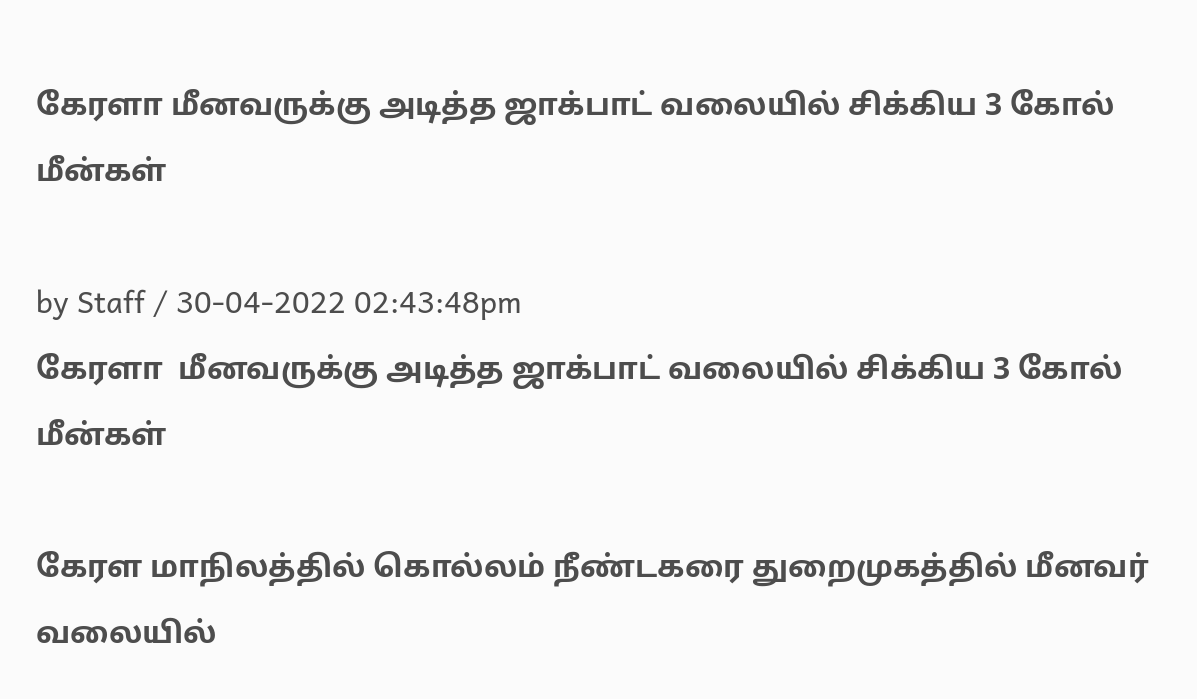கேரளா மீனவருக்கு அடித்த ஜாக்பாட் வலையில் சிக்கிய 3 கோல் மீன்கள்

by Staff / 30-04-2022 02:43:48pm
கேரளா  மீனவருக்கு அடித்த ஜாக்பாட் வலையில் சிக்கிய 3 கோல்  மீன்கள்

கேரள மாநிலத்தில் கொல்லம் நீண்டகரை துறைமுகத்தில் மீனவர் வலையில்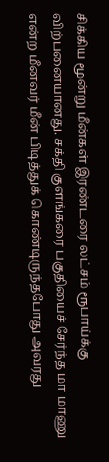சிக்கிய மூன்று மீன்கள் இரண்டரை லட்சம் ரூபாய்க்கு விற்பனையானது. சக்தி குளங்கரை பகுதியைச் சேர்ந்த மா மாணு என்ற மீனவர் மீன் பிடித்துக் கொண்டிருந்தபோது அவரது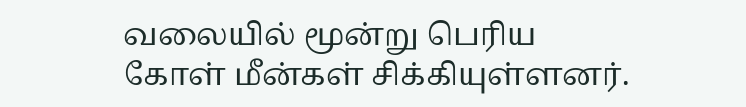வலையில் மூன்று பெரிய கோள் மீன்கள் சிக்கியுள்ளனர்.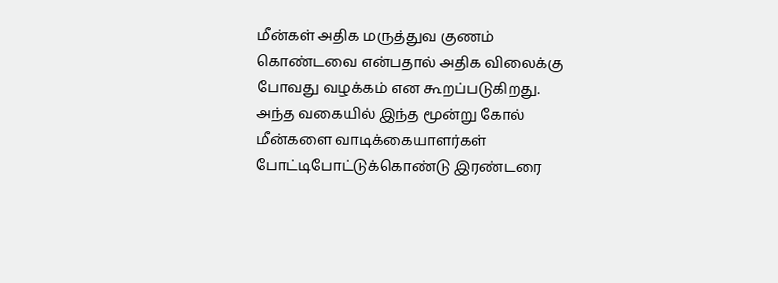மீன்கள் அதிக மருத்துவ குணம் கொண்டவை என்பதால் அதிக விலைக்கு போவது வழக்கம் என கூறப்படுகிறது. அந்த வகையில் இந்த மூன்று கோல் மீன்களை வாடிக்கையாளர்கள் போட்டிபோட்டுக்கொண்டு இரண்டரை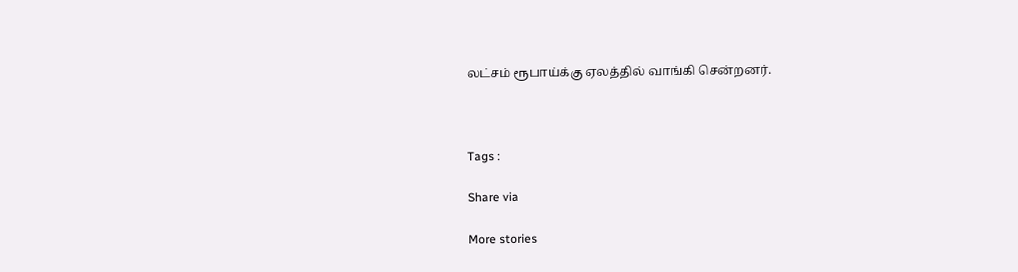லட்சம் ரூபாய்க்கு ஏலத்தில் வாங்கி சென்றனர்.



Tags :

Share via

More stories